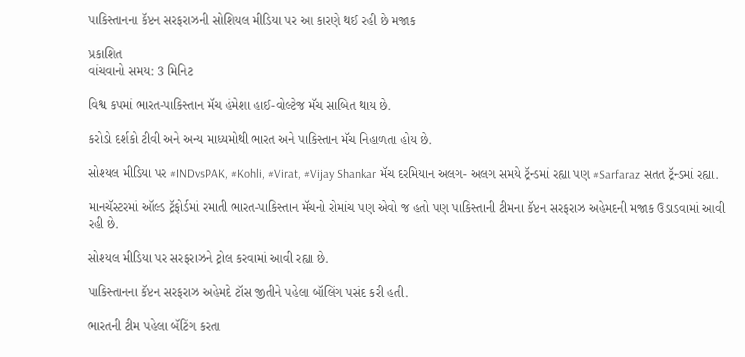પાકિસ્તાનના કૅપ્ટન સરફરાઝની સોશિયલ મીડિયા પર આ કારણે થઈ રહી છે મજાક

પ્રકાશિત
વાંચવાનો સમય: 3 મિનિટ

વિશ્વ કપમાં ભારત-પાકિસ્તાન મૅચ હંમેશા હાઈ-વોલ્ટેજ મૅચ સાબિત થાય છે.

કરોડો દર્શકો ટીવી અને અન્ય માધ્યમોથી ભારત અને પાકિસ્તાન મૅચ નિહાળતા હોય છે.

સોશ્યલ મીડિયા પર #INDvsPAK, #Kohli, #Virat, #Vijay Shankar મૅચ દરમિયાન અલગ- અલગ સમયે ટ્રૅન્ડમાં રહ્યા પણ #Sarfaraz સતત ટ્રૅન્ડમાં રહ્યા.

માનચૅસ્ટરમાં ઑલ્ડ ટ્રૅફોર્ડમાં રમાતી ભારત-પાકિસ્તાન મૅચનો રોમાંચ પણ એવો જ હતો પણ પાકિસ્તાની ટીમના કૅપ્ટન સરફરાઝ અહેમદની મજાક ઉડાડવામાં આવી રહી છે.

સોશ્યલ મીડિયા પર સરફરાઝને ટ્રોલ કરવામાં આવી રહ્યા છે.

પાકિસ્તાનના કૅપ્ટન સરફરાઝ અહેમદે ટૉસ જીતીને પહેલા બૉલિંગ પસંદ કરી હતી.

ભારતની ટીમ પહેલા બૅટિંગ કરતા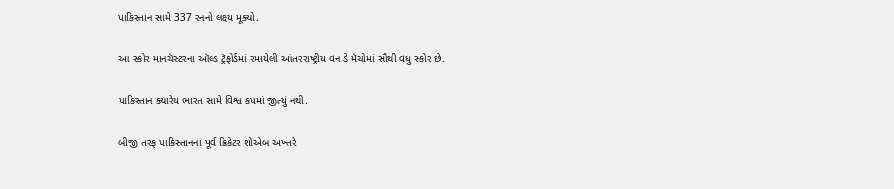પાકિસ્તાન સામે 337 રનનો લક્ષ્ય મૂક્યો.

આ સ્કોર માનચૅસ્ટરના ઑલ્ડ ટ્રૅફોર્ડમાં રમાયેલી આંતરરાષ્ટ્રીય વન ડે મૅચોમાં સૌથી વધુ સ્કોર છે.

પાકિસ્તાન ક્યારેય ભારત સામે વિશ્વ કપમાં જીત્યું નથી.

બીજી તરફ પાકિસ્તાનના પૂર્વ ક્રિકેટર શોએબ અખ્તરે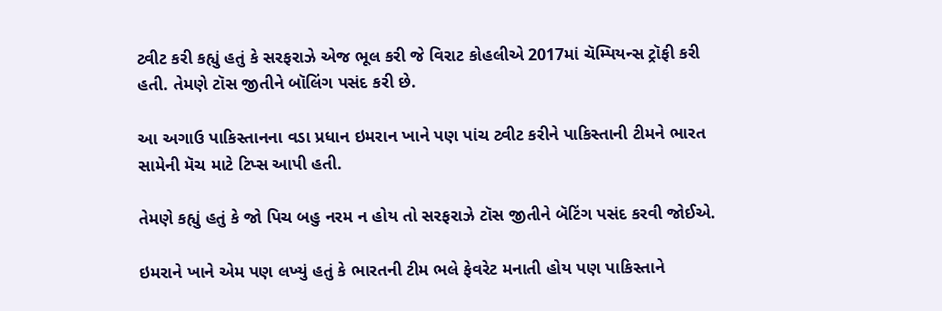ટ્વીટ કરી કહ્યું હતું કે સરફરાઝે એજ ભૂલ કરી જે વિરાટ કોહલીએ 2017માં ચૅમ્પિયન્સ ટ્રૉફી કરી હતી. તેમણે ટૉસ જીતીને બૉલિંગ પસંદ કરી છે.

આ અગાઉ પાકિસ્તાનના વડા પ્રધાન ઇમરાન ખાને પણ પાંચ ટ્વીટ કરીને પાકિસ્તાની ટીમને ભારત સામેની મૅચ માટે ટિપ્સ આપી હતી.

તેમણે કહ્યું હતું કે જો પિચ બહુ નરમ ન હોય તો સરફરાઝે ટૉસ જીતીને બૅટિંગ પસંદ કરવી જોઈએ.

ઇમરાને ખાને એમ પણ લખ્યું હતું કે ભારતની ટીમ ભલે ફેવરેટ મનાતી હોય પણ પાકિસ્તાને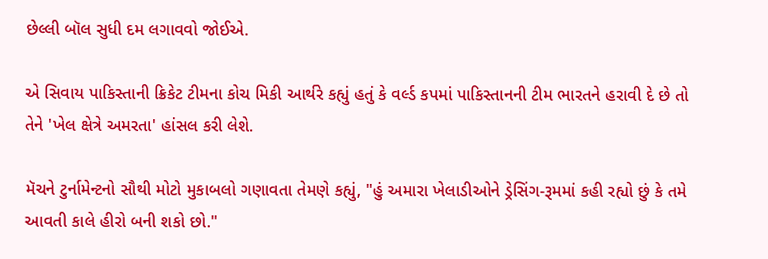છેલ્લી બૉલ સુધી દમ લગાવવો જોઈએ.

એ સિવાય પાકિસ્તાની ક્રિકેટ ટીમના કોચ મિકી આર્થરે કહ્યું હતું કે વર્લ્ડ કપમાં પાકિસ્તાનની ટીમ ભારતને હરાવી દે છે તો તેને 'ખેલ ક્ષેત્રે અમરતા' હાંસલ કરી લેશે.

મ‌ૅચને ટુર્નામેન્ટનો સૌથી મોટો મુકાબલો ગણાવતા તેમણે કહ્યું, "હું અમારા ખેલાડીઓને ડ્રેસિંગ-રૂમમાં કહી રહ્યો છું કે તમે આવતી કાલે હીરો બની શકો છો."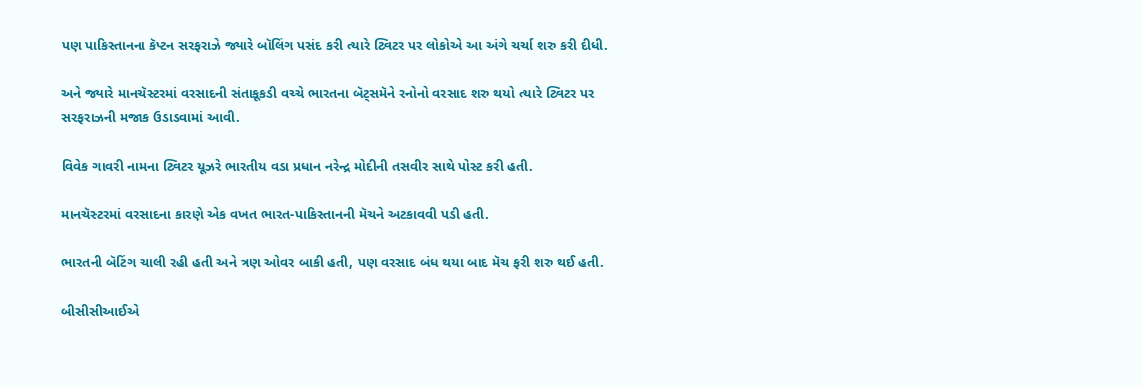પણ પાકિસ્તાનના કૅપ્ટન સરફરાઝે જ્યારે બૉલિંગ પસંદ કરી ત્યારે ટ્વિટર પર લોકોએ આ અંગે ચર્ચા શરુ કરી દીધી.

અને જ્યારે માનચૅસ્ટરમાં વરસાદની સંતાકૂકડી વચ્ચે ભારતના બૅટ્સમૅને રનોનો વરસાદ શરુ થયો ત્યારે ટ્વિટર પર સરફરાઝની મજાક ઉડાડવામાં આવી.

વિવેક ગાવરી નામના ટ્વિટર યૂઝરે ભારતીય વડા પ્રધાન નરેન્દ્ર મોદીની તસવીર સાથે પોસ્ટ કરી હતી.

માનચૅસ્ટરમાં વરસાદના કારણે એક વખત ભારત-પાકિસ્તાનની મૅચને અટકાવવી પડી હતી.

ભારતની બૅટિંગ ચાલી રહી હતી અને ત્રણ ઓવર બાકી હતી, પણ વરસાદ બંધ થયા બાદ મૅચ ફરી શરુ થઈ હતી.

બીસીસીઆઈએ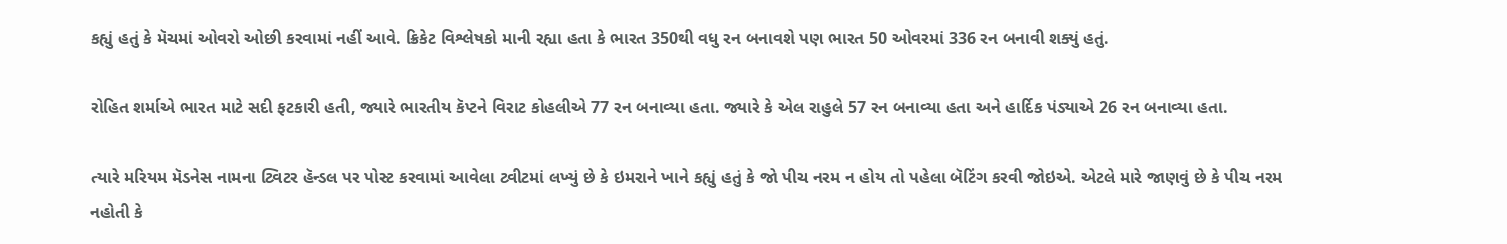કહ્યું હતું કે મૅચમાં ઓવરો ઓછી કરવામાં નહીં આવે. ક્રિકેટ વિશ્લેષકો માની રહ્યા હતા કે ભારત 350થી વધુ રન બનાવશે પણ ભારત 50 ઓવરમાં 336 રન બનાવી શક્યું હતું.

રોહિત શર્માએ ભારત માટે સદી ફટકારી હતી, જ્યારે ભારતીય કૅપ્ટને વિરાટ કોહલીએ 77 રન બનાવ્યા હતા. જ્યારે કે એલ રાહુલે 57 રન બનાવ્યા હતા અને હાર્દિક પંડ્યાએ 26 રન બનાવ્યા હતા.

ત્યારે મરિયમ મૅડનેસ નામના ટ્વિટર હૅન્ડલ પર પોસ્ટ કરવામાં આવેલા ટ્વીટમાં લખ્યું છે કે ઇમરાને ખાને કહ્યું હતું કે જો પીચ નરમ ન હોય તો પહેલા બૅટિંગ કરવી જોઇએ. એટલે મારે જાણવું છે કે પીચ નરમ નહોતી કે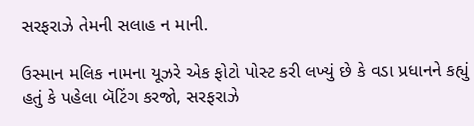સરફરાઝે તેમની સલાહ ન માની.

ઉસ્માન મલિક નામના યૂઝરે એક ફોટો પોસ્ટ કરી લખ્યું છે કે વડા પ્રધાનને કહ્યું હતું કે પહેલા બૅટિંગ કરજો, સરફરાઝે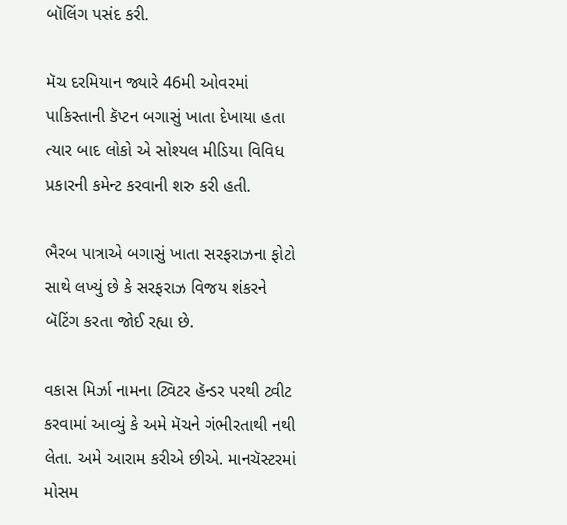બૉલિંગ પસંદ કરી.

મૅચ દરમિયાન જ્યારે 46મી ઓવરમાં પાકિસ્તાની કૅપ્ટન બગાસું ખાતા દેખાયા હતા ત્યાર બાદ લોકો એ સોશ્યલ મીડિયા વિવિધ પ્રકારની કમેન્ટ કરવાની શરુ કરી હતી.

ભૈરબ પાત્રાએ બગાસું ખાતા સરફરાઝના ફોટો સાથે લખ્યું છે કે સરફરાઝ વિજય શંકરને બૅટિંગ કરતા જોઈ રહ્યા છે.

વકાસ મિર્ઝા નામના ટ્વિટર હૅન્ડર પરથી ટ્વીટ કરવામાં આવ્યું કે અમે મૅચને ગંભીરતાથી નથી લેતા. અમે આરામ કરીએ છીએ. માનચૅસ્ટરમાં મોસમ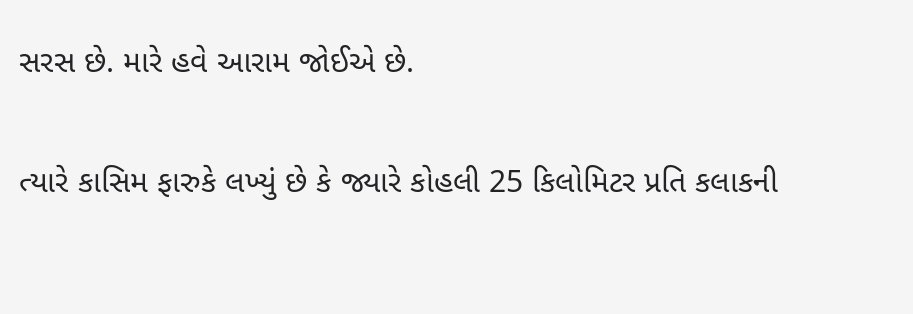સરસ છે. મારે હવે આરામ જોઈએ છે.

ત્યારે કાસિમ ફારુકે લખ્યું છે કે જ્યારે કોહલી 25 કિલોમિટર પ્રતિ કલાકની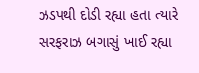ઝડપથી દોડી રહ્યા હતા ત્યારે સરફરાઝ બગાસું ખાઈ રહ્યા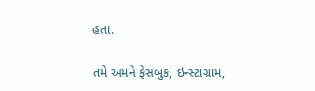હતા.

તમે અમને ફેસબુક, ઇન્સ્ટાગ્રામ,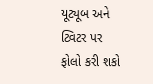યૂટ્યૂબ અને ટ્વિટર પર ફોલો કરી શકો